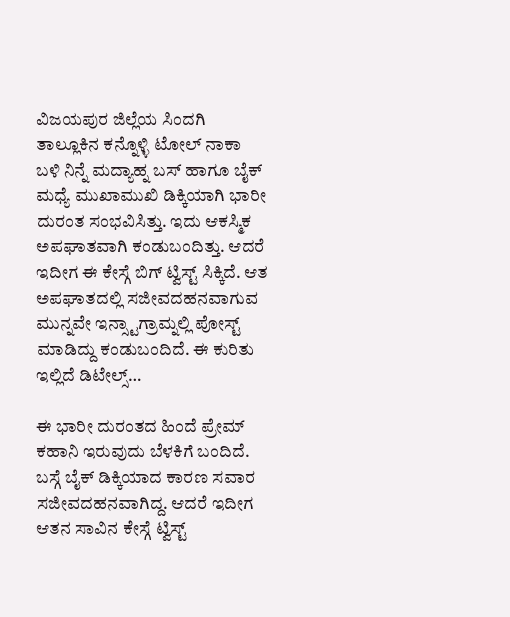ವಿಜಯಪುರ ಜಿಲ್ಲೆಯ ಸಿಂದಗಿ ತಾಲ್ಲೂಕಿನ ಕನ್ನೊಳ್ಳಿ ಟೋಲ್ ನಾಕಾ ಬಳಿ ನಿನ್ನೆ ಮದ್ಯಾಹ್ನ ಬಸ್ ಹಾಗೂ ಬೈಕ್ ಮಧ್ಯೆ ಮುಖಾಮುಖಿ ಡಿಕ್ಕಿಯಾಗಿ ಭಾರೀ ದುರಂತ ಸಂಭವಿಸಿತ್ತು. ಇದು ಆಕಸ್ಮಿಕ ಅಪಘಾತವಾಗಿ ಕಂಡುಬಂದಿತ್ತು. ಆದರೆ ಇದೀಗ ಈ ಕೇಸ್ಗೆ ಬಿಗ್ ಟ್ವಿಸ್ಟ್ ಸಿಕ್ಕಿದೆ. ಆತ ಅಪಘಾತದಲ್ಲಿ ಸಜೀವದಹನವಾಗುವ ಮುನ್ನವೇ ಇನ್ಸ್ಟಾಗ್ರಾಮ್ನಲ್ಲಿ ಪೋಸ್ಟ್ ಮಾಡಿದ್ದು ಕಂಡುಬಂದಿದೆ. ಈ ಕುರಿತು ಇಲ್ಲಿದೆ ಡಿಟೇಲ್ಸ್…

ಈ ಭಾರೀ ದುರಂತದ ಹಿಂದೆ ಪ್ರೇಮ್ ಕಹಾನಿ ಇರುವುದು ಬೆಳಕಿಗೆ ಬಂದಿದೆ. ಬಸ್ಗೆ ಬೈಕ್ ಡಿಕ್ಕಿಯಾದ ಕಾರಣ ಸವಾರ ಸಜೀವದಹನವಾಗಿದ್ದ. ಆದರೆ ಇದೀಗ ಆತನ ಸಾವಿನ ಕೇಸ್ಗೆ ಟ್ವಿಸ್ಟ್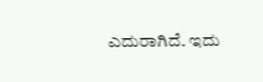ಎದುರಾಗಿದೆ. ಇದು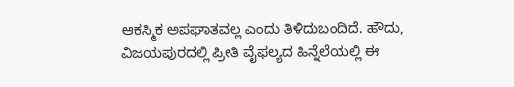ಆಕಸ್ಮಿಕ ಅಪಘಾತವಲ್ಲ ಎಂದು ತಿಳಿದುಬಂದಿದೆ. ಹೌದು, ವಿಜಯಪುರದಲ್ಲಿ ಪ್ರೀತಿ ವೈಫಲ್ಯದ ಹಿನ್ನೆಲೆಯಲ್ಲಿ ಈ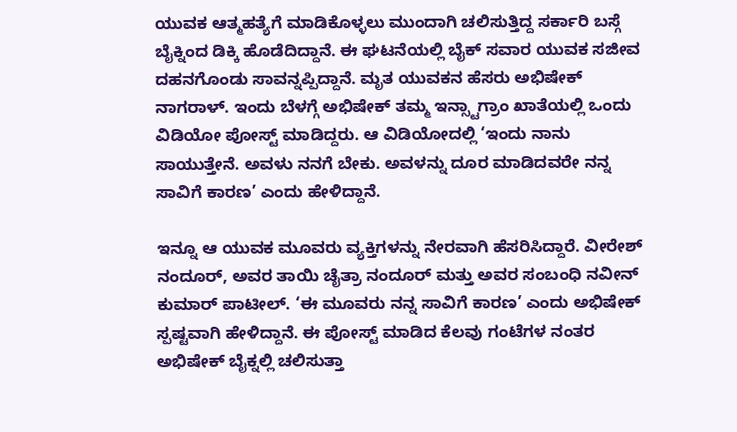ಯುವಕ ಆತ್ಮಹತ್ಯೆಗೆ ಮಾಡಿಕೊಳ್ಳಲು ಮುಂದಾಗಿ ಚಲಿಸುತ್ತಿದ್ದ ಸರ್ಕಾರಿ ಬಸ್ಗೆ ಬೈಕ್ನಿಂದ ಡಿಕ್ಕಿ ಹೊಡೆದಿದ್ದಾನೆ. ಈ ಘಟನೆಯಲ್ಲಿ ಬೈಕ್ ಸವಾರ ಯುವಕ ಸಜೀವ ದಹನಗೊಂಡು ಸಾವನ್ನಪ್ಪಿದ್ದಾನೆ. ಮೃತ ಯುವಕನ ಹೆಸರು ಅಭಿಷೇಕ್ ನಾಗರಾಳ್. ಇಂದು ಬೆಳಗ್ಗೆ ಅಭಿಷೇಕ್ ತಮ್ಮ ಇನ್ಸ್ಟಾಗ್ರಾಂ ಖಾತೆಯಲ್ಲಿ ಒಂದು ವಿಡಿಯೋ ಪೋಸ್ಟ್ ಮಾಡಿದ್ದರು. ಆ ವಿಡಿಯೋದಲ್ಲಿ ‘ಇಂದು ನಾನು ಸಾಯುತ್ತೇನೆ. ಅವಳು ನನಗೆ ಬೇಕು. ಅವಳನ್ನು ದೂರ ಮಾಡಿದವರೇ ನನ್ನ ಸಾವಿಗೆ ಕಾರಣ’ ಎಂದು ಹೇಳಿದ್ದಾನೆ.

ಇನ್ನೂ ಆ ಯುವಕ ಮೂವರು ವ್ಯಕ್ತಿಗಳನ್ನು ನೇರವಾಗಿ ಹೆಸರಿಸಿದ್ದಾರೆ. ವೀರೇಶ್ ನಂದೂರ್, ಅವರ ತಾಯಿ ಚೈತ್ರಾ ನಂದೂರ್ ಮತ್ತು ಅವರ ಸಂಬಂಧಿ ನವೀನ್ ಕುಮಾರ್ ಪಾಟೀಲ್. ‘ಈ ಮೂವರು ನನ್ನ ಸಾವಿಗೆ ಕಾರಣ’ ಎಂದು ಅಭಿಷೇಕ್ ಸ್ಪಷ್ಟವಾಗಿ ಹೇಳಿದ್ದಾನೆ. ಈ ಪೋಸ್ಟ್ ಮಾಡಿದ ಕೆಲವು ಗಂಟೆಗಳ ನಂತರ ಅಭಿಷೇಕ್ ಬೈಕ್ನಲ್ಲಿ ಚಲಿಸುತ್ತಾ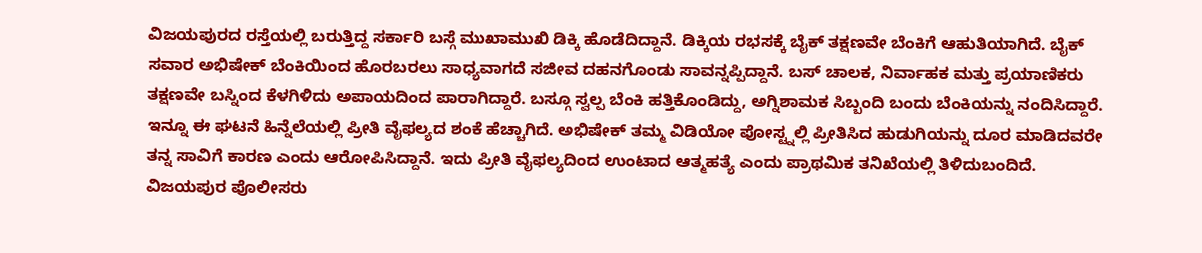ವಿಜಯಪುರದ ರಸ್ತೆಯಲ್ಲಿ ಬರುತ್ತಿದ್ದ ಸರ್ಕಾರಿ ಬಸ್ಗೆ ಮುಖಾಮುಖಿ ಡಿಕ್ಕಿ ಹೊಡೆದಿದ್ದಾನೆ. ಡಿಕ್ಕಿಯ ರಭಸಕ್ಕೆ ಬೈಕ್ ತಕ್ಷಣವೇ ಬೆಂಕಿಗೆ ಆಹುತಿಯಾಗಿದೆ. ಬೈಕ್ ಸವಾರ ಅಭಿಷೇಕ್ ಬೆಂಕಿಯಿಂದ ಹೊರಬರಲು ಸಾಧ್ಯವಾಗದೆ ಸಜೀವ ದಹನಗೊಂಡು ಸಾವನ್ನಪ್ಪಿದ್ದಾನೆ. ಬಸ್ ಚಾಲಕ, ನಿರ್ವಾಹಕ ಮತ್ತು ಪ್ರಯಾಣಿಕರು ತಕ್ಷಣವೇ ಬಸ್ನಿಂದ ಕೆಳಗಿಳಿದು ಅಪಾಯದಿಂದ ಪಾರಾಗಿದ್ದಾರೆ. ಬಸ್ಗೂ ಸ್ವಲ್ಪ ಬೆಂಕಿ ಹತ್ತಿಕೊಂಡಿದ್ದು, ಅಗ್ನಿಶಾಮಕ ಸಿಬ್ಬಂದಿ ಬಂದು ಬೆಂಕಿಯನ್ನು ನಂದಿಸಿದ್ದಾರೆ. ಇನ್ನೂ ಈ ಘಟನೆ ಹಿನ್ನೆಲೆಯಲ್ಲಿ ಪ್ರೀತಿ ವೈಫಲ್ಯದ ಶಂಕೆ ಹೆಚ್ಚಾಗಿದೆ. ಅಭಿಷೇಕ್ ತಮ್ಮ ವಿಡಿಯೋ ಪೋಸ್ಟ್ನಲ್ಲಿ ಪ್ರೀತಿಸಿದ ಹುಡುಗಿಯನ್ನು ದೂರ ಮಾಡಿದವರೇ ತನ್ನ ಸಾವಿಗೆ ಕಾರಣ ಎಂದು ಆರೋಪಿಸಿದ್ದಾನೆ. ಇದು ಪ್ರೀತಿ ವೈಫಲ್ಯದಿಂದ ಉಂಟಾದ ಆತ್ಮಹತ್ಯೆ ಎಂದು ಪ್ರಾಥಮಿಕ ತನಿಖೆಯಲ್ಲಿ ತಿಳಿದುಬಂದಿದೆ.
ವಿಜಯಪುರ ಪೊಲೀಸರು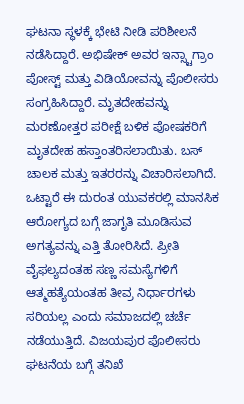ಘಟನಾ ಸ್ಥಳಕ್ಕೆ ಭೇಟಿ ನೀಡಿ ಪರಿಶೀಲನೆ ನಡೆಸಿದ್ದಾರೆ. ಅಭಿಷೇಕ್ ಅವರ ಇನ್ಸ್ಟಾಗ್ರಾಂ ಪೋಸ್ಟ್ ಮತ್ತು ವಿಡಿಯೋವನ್ನು ಪೊಲೀಸರು ಸಂಗ್ರಹಿಸಿದ್ದಾರೆ. ಮೃತದೇಹವನ್ನು ಮರಣೋತ್ತರ ಪರೀಕ್ಷೆ ಬಳಿಕ ಪೋಷಕರಿಗೆ ಮೃತದೇಹ ಹಸ್ತಾಂತರಿಸಲಾಯಿತು. ಬಸ್ ಚಾಲಕ ಮತ್ತು ಇತರರನ್ನು ವಿಚಾರಿಸಲಾಗಿದೆ.
ಒಟ್ಟಾರೆ ಈ ದುರಂತ ಯುವಕರಲ್ಲಿ ಮಾನಸಿಕ ಆರೋಗ್ಯದ ಬಗ್ಗೆ ಜಾಗೃತಿ ಮೂಡಿಸುವ ಅಗತ್ಯವನ್ನು ಎತ್ತಿ ತೋರಿಸಿದೆ. ಪ್ರೀತಿ ವೈಫಲ್ಯದಂತಹ ಸಣ್ಣ ಸಮಸ್ಯೆಗಳಿಗೆ ಆತ್ಮಹತ್ಯೆಯಂತಹ ತೀವ್ರ ನಿರ್ಧಾರಗಳು ಸರಿಯಲ್ಲ ಎಂದು ಸಮಾಜದಲ್ಲಿ ಚರ್ಚೆ ನಡೆಯುತ್ತಿದೆ. ವಿಜಯಪುರ ಪೊಲೀಸರು ಘಟನೆಯ ಬಗ್ಗೆ ತನಿಖೆ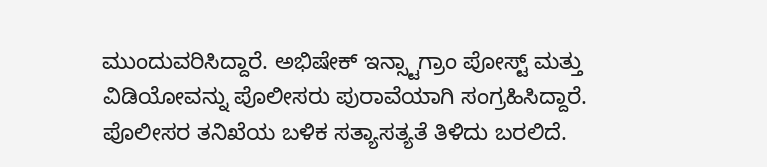ಮುಂದುವರಿಸಿದ್ದಾರೆ. ಅಭಿಷೇಕ್ ಇನ್ಸ್ಟಾಗ್ರಾಂ ಪೋಸ್ಟ್ ಮತ್ತು ವಿಡಿಯೋವನ್ನು ಪೊಲೀಸರು ಪುರಾವೆಯಾಗಿ ಸಂಗ್ರಹಿಸಿದ್ದಾರೆ. ಪೊಲೀಸರ ತನಿಖೆಯ ಬಳಿಕ ಸತ್ಯಾಸತ್ಯತೆ ತಿಳಿದು ಬರಲಿದೆ.